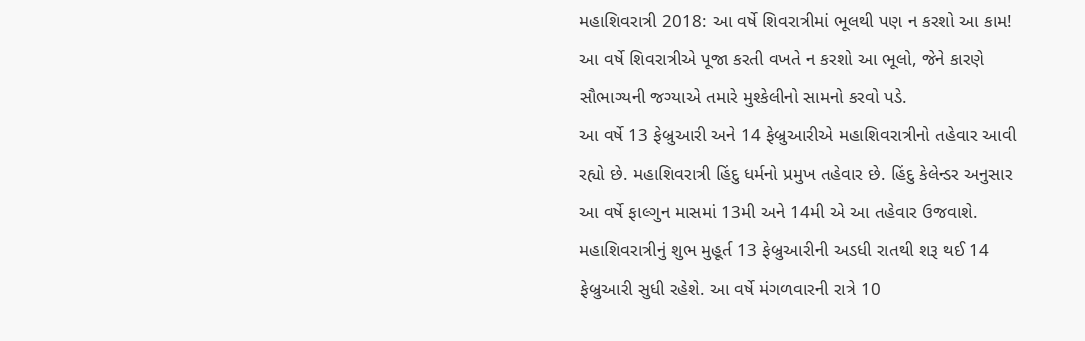મહાશિવરાત્રી 2018: આ વર્ષે શિવરાત્રીમાં ભૂલથી પણ ન કરશો આ કામ!
આ વર્ષે શિવરાત્રીએ પૂજા કરતી વખતે ન કરશો આ ભૂલો, જેને કારણે સૌભાગ્યની જગ્યાએ તમારે મુશ્કેલીનો સામનો કરવો પડે.
આ વર્ષે 13 ફેબ્રુઆરી અને 14 ફેબ્રુઆરીએ મહાશિવરાત્રીનો તહેવાર આવી રહ્યો છે. મહાશિવરાત્રી હિંદુ ધર્મનો પ્રમુખ તહેવાર છે. હિંદુ કેલેન્ડર અનુસાર આ વર્ષે ફાલ્ગુન માસમાં 13મી અને 14મી એ આ તહેવાર ઉજવાશે. મહાશિવરાત્રીનું શુભ મુહૂર્ત 13 ફેબ્રુઆરીની અડધી રાતથી શરૂ થઈ 14 ફેબ્રુઆરી સુધી રહેશે. આ વર્ષે મંગળવારની રાત્રે 10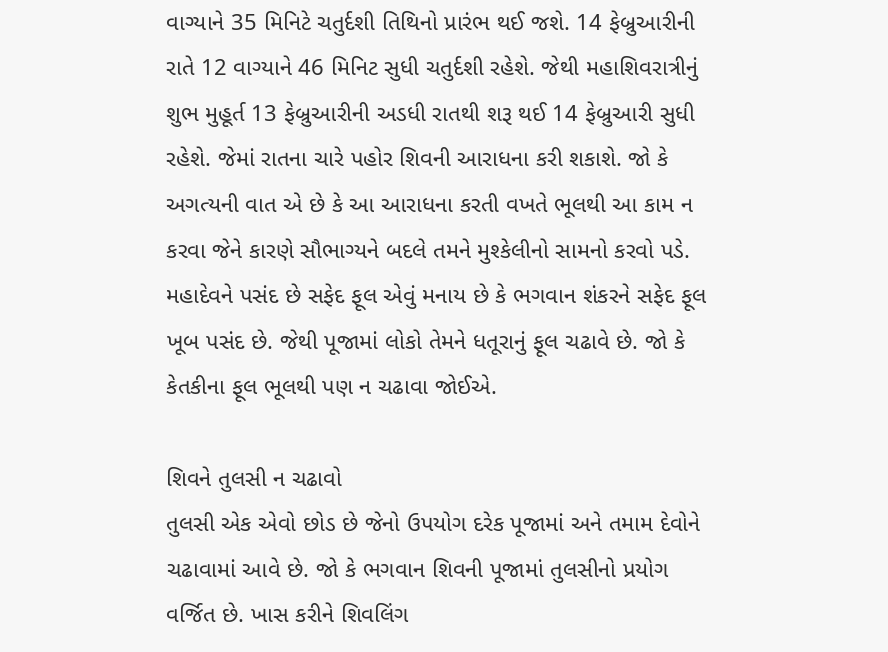વાગ્યાને 35 મિનિટે ચતુર્દશી તિથિનો પ્રારંભ થઈ જશે. 14 ફેબ્રુઆરીની રાતે 12 વાગ્યાને 46 મિનિટ સુધી ચતુર્દશી રહેશે. જેથી મહાશિવરાત્રીનું શુભ મુહૂર્ત 13 ફેબ્રુઆરીની અડધી રાતથી શરૂ થઈ 14 ફેબ્રુઆરી સુધી રહેશે. જેમાં રાતના ચારે પહોર શિવની આરાધના કરી શકાશે. જો કે અગત્યની વાત એ છે કે આ આરાધના કરતી વખતે ભૂલથી આ કામ ન કરવા જેને કારણે સૌભાગ્યને બદલે તમને મુશ્કેલીનો સામનો કરવો પડે. મહાદેવને પસંદ છે સફેદ ફૂલ એવું મનાય છે કે ભગવાન શંકરને સફેદ ફૂલ ખૂબ પસંદ છે. જેથી પૂજામાં લોકો તેમને ધતૂરાનું ફૂલ ચઢાવે છે. જો કે કેતકીના ફૂલ ભૂલથી પણ ન ચઢાવા જોઈએ.

શિવને તુલસી ન ચઢાવો
તુલસી એક એવો છોડ છે જેનો ઉપયોગ દરેક પૂજામાં અને તમામ દેવોને ચઢાવામાં આવે છે. જો કે ભગવાન શિવની પૂજામાં તુલસીનો પ્રયોગ વર્જિત છે. ખાસ કરીને શિવલિંગ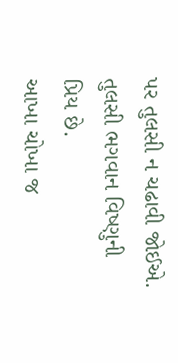પર તુલસી ન ચઢાવી જોઈએ. તુલસી ભગવાન વિષ્ણુની પ્રિય છે.
આખા ચોખા જ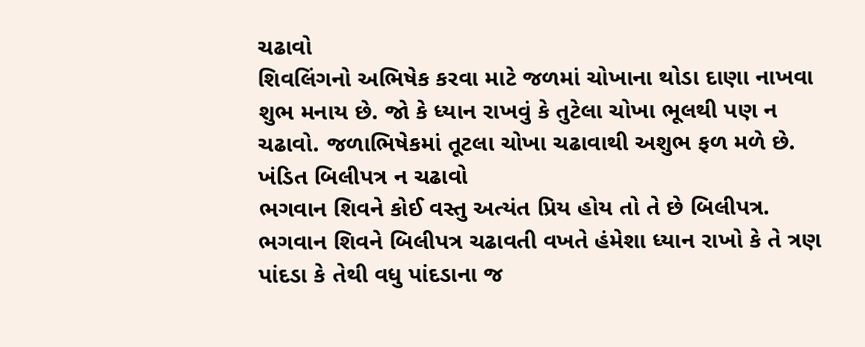ચઢાવો
શિવલિંગનો અભિષેક કરવા માટે જળમાં ચોખાના થોડા દાણા નાખવા શુભ મનાય છે. જો કે ધ્યાન રાખવું કે તુટેલા ચોખા ભૂલથી પણ ન ચઢાવો. જળાભિષેકમાં તૂટલા ચોખા ચઢાવાથી અશુભ ફળ મળે છે.
ખંડિત બિલીપત્ર ન ચઢાવો
ભગવાન શિવને કોઈ વસ્તુ અત્યંત પ્રિય હોય તો તે છે બિલીપત્ર. ભગવાન શિવને બિલીપત્ર ચઢાવતી વખતે હંમેશા ધ્યાન રાખો કે તે ત્રણ પાંદડા કે તેથી વધુ પાંદડાના જ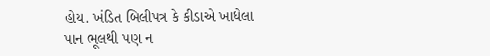હોય. ખંડિત બિલીપત્ર કે કીડાએ ખાધેલા પાન ભૂલથી પણ ન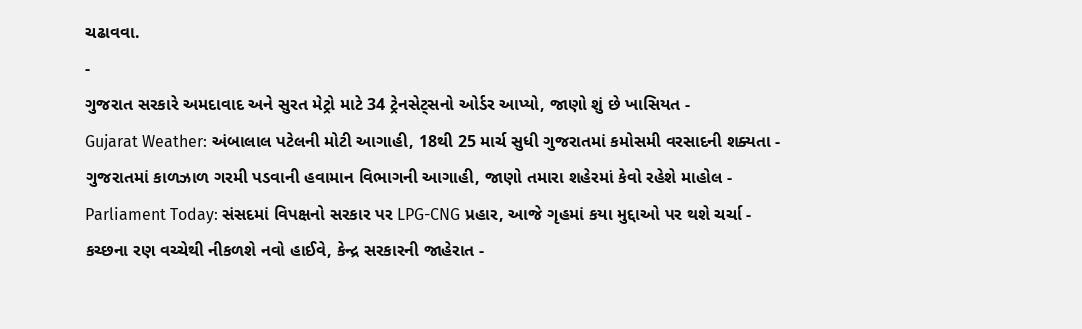ચઢાવવા.
-
ગુજરાત સરકારે અમદાવાદ અને સુરત મેટ્રો માટે 34 ટ્રેનસેટ્સનો ઓર્ડર આપ્યો, જાણો શું છે ખાસિયત -
Gujarat Weather: અંબાલાલ પટેલની મોટી આગાહી, 18થી 25 માર્ચ સુધી ગુજરાતમાં કમોસમી વરસાદની શક્યતા -
ગુજરાતમાં કાળઝાળ ગરમી પડવાની હવામાન વિભાગની આગાહી, જાણો તમારા શહેરમાં કેવો રહેશે માહોલ -
Parliament Today: સંસદમાં વિપક્ષનો સરકાર પર LPG-CNG પ્રહાર, આજે ગૃહમાં કયા મુદ્દાઓ પર થશે ચર્ચા -
કચ્છના રણ વચ્ચેથી નીકળશે નવો હાઈવે, કેન્દ્ર સરકારની જાહેરાત -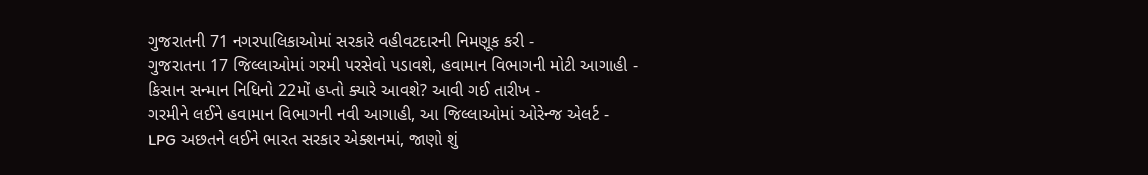ગુજરાતની 71 નગરપાલિકાઓમાં સરકારે વહીવટદારની નિમણૂક કરી -
ગુજરાતના 17 જિલ્લાઓમાં ગરમી પરસેવો પડાવશે, હવામાન વિભાગની મોટી આગાહી -
કિસાન સન્માન નિધિનો 22મોં હપ્તો ક્યારે આવશે? આવી ગઈ તારીખ -
ગરમીને લઈને હવામાન વિભાગની નવી આગાહી, આ જિલ્લાઓમાં ઓરેન્જ એલર્ટ -
LPG અછતને લઈને ભારત સરકાર એક્શનમાં, જાણો શું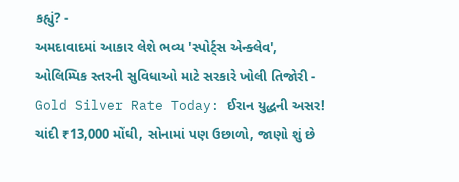કહ્યું? -
અમદાવાદમાં આકાર લેશે ભવ્ય 'સ્પોર્ટ્સ એન્ક્લેવ', ઓલિમ્પિક સ્તરની સુવિધાઓ માટે સરકારે ખોલી તિજોરી -
Gold Silver Rate Today: ઈરાન યુદ્ધની અસર! ચાંદી ₹13,000 મોંઘી, સોનામાં પણ ઉછાળો, જાણો શું છે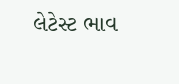લેટેસ્ટ ભાવ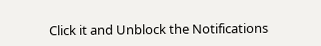Click it and Unblock the Notifications